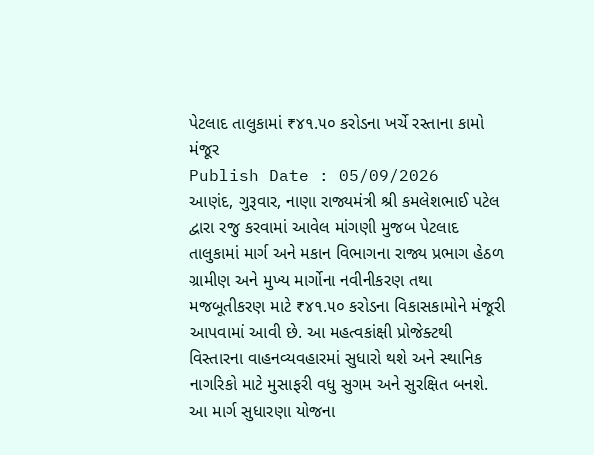પેટલાદ તાલુકામાં ₹૪૧.૫૦ કરોડના ખર્ચે રસ્તાના કામો મંજૂર
Publish Date : 05/09/2026
આણંદ, ગુરૂવાર, નાણા રાજ્યમંત્રી શ્રી કમલેશભાઈ પટેલ દ્વારા રજુ કરવામાં આવેલ માંગણી મુજબ પેટલાદ તાલુકામાં માર્ગ અને મકાન વિભાગના રાજ્ય પ્રભાગ હેઠળ ગ્રામીણ અને મુખ્ય માર્ગોના નવીનીકરણ તથા મજબૂતીકરણ માટે ₹૪૧.૫૦ કરોડના વિકાસકામોને મંજૂરી આપવામાં આવી છે. આ મહત્વકાંક્ષી પ્રોજેક્ટથી વિસ્તારના વાહનવ્યવહારમાં સુધારો થશે અને સ્થાનિક નાગરિકો માટે મુસાફરી વધુ સુગમ અને સુરક્ષિત બનશે.
આ માર્ગ સુધારણા યોજના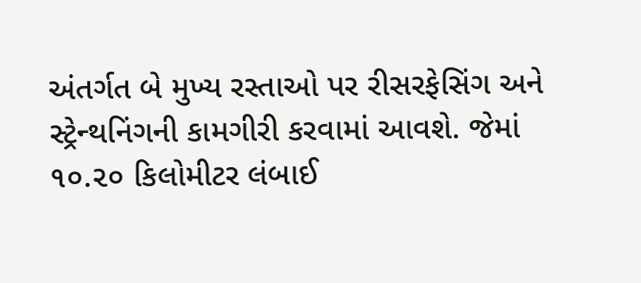અંતર્ગત બે મુખ્ય રસ્તાઓ પર રીસરફેસિંગ અને સ્ટ્રેન્થનિંગની કામગીરી કરવામાં આવશે. જેમાં ૧૦.૨૦ કિલોમીટર લંબાઈ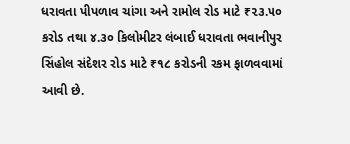ધરાવતા પીપળાવ ચાંગા અને રામોલ રોડ માટે ₹૨૩.૫૦ કરોડ તથા ૪.૩૦ કિલોમીટર લંબાઈ ધરાવતા ભવાનીપુર સિંહોલ સંદેશર રોડ માટે ₹૧૮ કરોડની રકમ ફાળવવામાં આવી છે.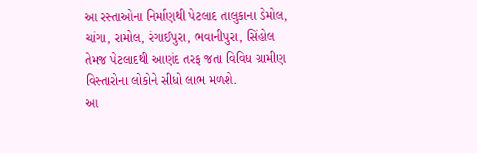આ રસ્તાઓના નિર્માણથી પેટલાદ તાલુકાના ડેમોલ, ચાંગા, રામોલ, રંગાઈપુરા, ભવાનીપુરા, સિંહોલ તેમજ પેટલાદથી આણંદ તરફ જતા વિવિધ ગ્રામીણ વિસ્તારોના લોકોને સીધો લાભ મળશે.
આ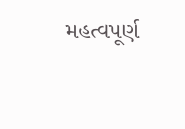મહત્વપૂર્ણ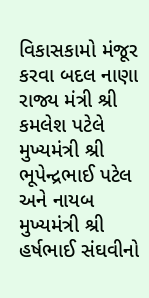વિકાસકામો મંજૂર કરવા બદલ નાણા રાજ્ય મંત્રી શ્રી કમલેશ પટેલે મુખ્યમંત્રી શ્રી ભૂપેન્દ્રભાઈ પટેલ અને નાયબ મુખ્યમંત્રી શ્રી હર્ષભાઈ સંઘવીનો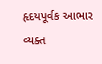હૃદયપૂર્વક આભાર વ્યક્ત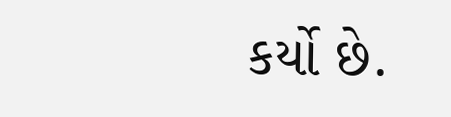કર્યો છે.